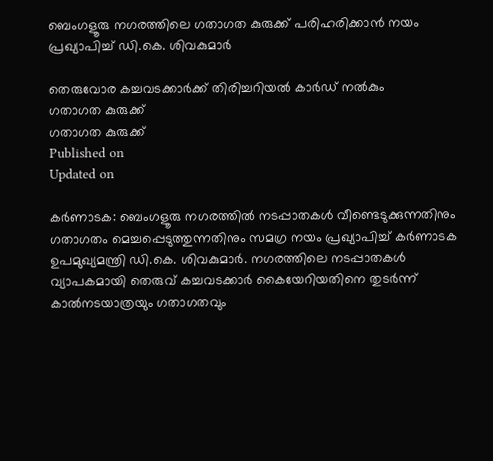ബെംഗളൂരു നഗരത്തിലെ ഗതാഗത കുരുക്ക് പരിഹരിക്കാൻ നയം പ്രഖ്യാപിച്ച് ഡി.കെ. ശിവകുമാർ

തെരുവോര കച്ചവടക്കാർക്ക് തിരിച്ചറിയൽ കാർഡ് നൽകും
ഗതാഗത കുരുക്ക്
ഗതാഗത കുരുക്ക്
Published on
Updated on

കർണാടക: ബെംഗളൂരു നഗരത്തിൽ നടപ്പാതകൾ വീണ്ടെടുക്കുന്നതിനും ഗതാഗതം മെച്ചപ്പെടുത്തുന്നതിനും സമഗ്ര നയം പ്രഖ്യാപിച്ച് കർണാടക ഉപമുഖ്യമന്ത്രി ഡി.കെ. ശിവകുമാർ. നഗരത്തിലെ നടപ്പാതകൾ വ്യാപകമായി തെരുവ് കച്ചവടക്കാർ കൈയേറിയതിനെ തുടർന്ന് കാൽനടയാത്രയും ഗതാഗതവും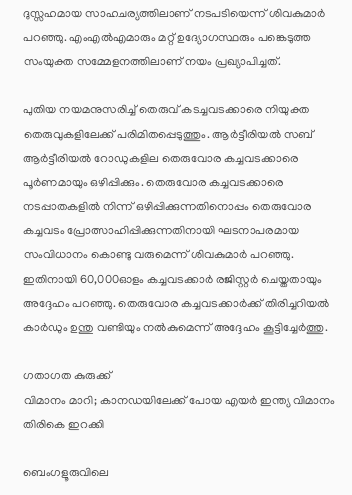ദുസ്സഹമായ സാഹചര്യത്തിലാണ് നടപടിയെന്ന് ശിവകുമാർ പറഞ്ഞു. എംഎൽഎമാരും മറ്റ് ഉദ്യോഗസ്ഥരും പങ്കെടുത്ത സംയുക്ത സമ്മേളനത്തിലാണ് നയം പ്രഖ്യാപിച്ചത്.

പുതിയ നയമനുസരിച്ച് തെരുവ് കടച്ചവടക്കാരെ നിയുക്ത തെരുവുകളിലേക്ക് പരിമിതപ്പെടുത്തും. ആർട്ടീരിയൽ സബ് ആർട്ടീരിയൽ റോഡുകളില തെരുവോര കച്ചവടക്കാരെ പൂർണമായും ഒഴിപ്പിക്കും. തെരുവോര കച്ചവടക്കാരെ നടപ്പാതകളിൽ നിന്ന് ഒഴിപ്പിക്കുന്നതിനൊപ്പം തെരുവോര കച്ചവടം പ്രോത്സാഹിപ്പിക്കുന്നതിനായി ഘടനാപരമായ സംവിധാനം കൊണ്ടു വരുമെന്ന് ശിവകുമാർ പറഞ്ഞു. ഇതിനായി 60,000ഓളം കച്ചവടക്കാർ രജിസ്റ്റർ ചെയ്തതായും അദ്ദേഹം പറഞ്ഞു. തെരുവോര കച്ചവടക്കാർക്ക് തിരിച്ചറിയൽ കാർഡും ഉന്തു വണ്ടിയും നൽകുമെന്ന് അദ്ദേഹം കൂട്ടിച്ചേർത്തു.

ഗതാഗത കുരുക്ക്
വിമാനം മാറി; കാനഡയിലേക്ക് പോയ എയർ ഇന്ത്യ വിമാനം തിരികെ ഇറക്കി

ബെംഗളൂരുവിലെ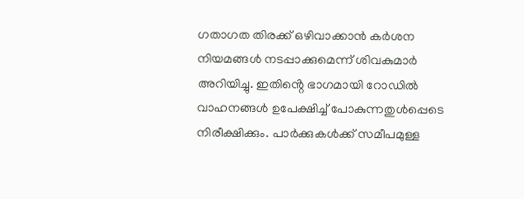ഗതാഗത തിരക്ക് ഒഴിവാക്കാൻ കർശന നിയമങ്ങൾ നടപ്പാക്കുമെന്ന് ശിവകുമാർ അറിയിച്ചു. ഇതിൻ്റെ ഭാഗമായി റോഡിൽ വാഹനങ്ങൾ ഉപേക്ഷിച്ച് പോകുന്നതുൾപ്പെടെ നിരീക്ഷിക്കും. പാർക്കുകൾക്ക് സമീപമുള്ള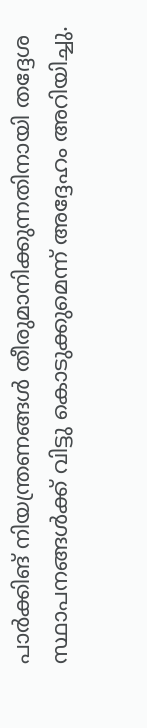പാർക്കിങ് നിയന്ത്രണങ്ങൾ തീരുമാനിക്കുന്നതിനായി തദ്ദേശ സ്ഥാപനങ്ങൾക്ക് വിട്ടു കൊടുക്കുമെന്ന് അദ്ദേഹം അറിയിച്ചു.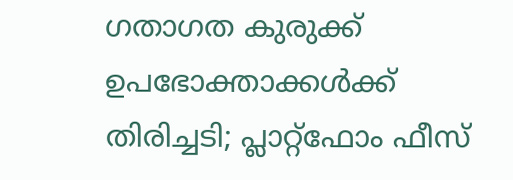ഗതാഗത കുരുക്ക്
ഉപഭോക്താക്കൾക്ക് തിരിച്ചടി; പ്ലാറ്റ്‌ഫോം ഫീസ്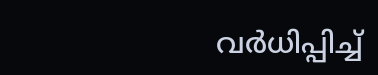വർധിപ്പിച്ച്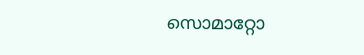സൊമാറ്റോ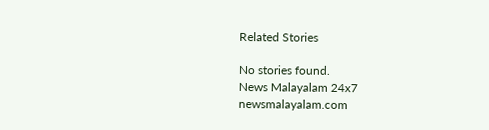Related Stories

No stories found.
News Malayalam 24x7
newsmalayalam.com